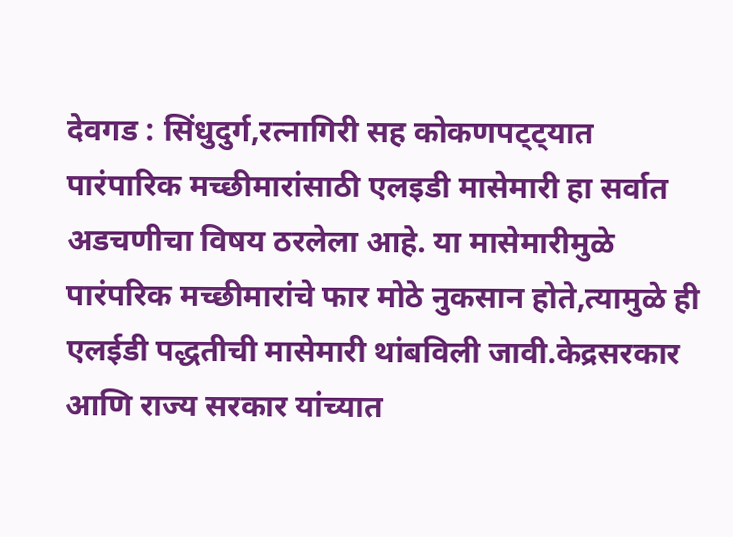देवगड : सिंधुदुर्ग,रत्नागिरी सह कोकणपट्ट्यात पारंपारिक मच्छीमारांसाठी एलइडी मासेमारी हा सर्वात अडचणीचा विषय ठरलेला आहे. या मासेमारीमुळे पारंपरिक मच्छीमारांचे फार मोठे नुकसान होते,त्यामुळे ही एलईडी पद्धतीची मासेमारी थांबविली जावी.केद्रसरकार आणि राज्य सरकार यांच्यात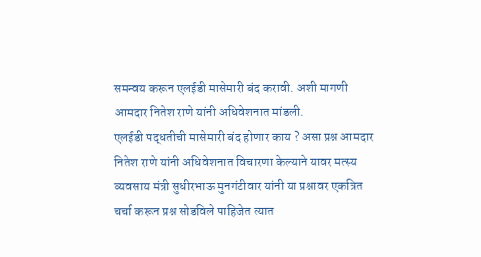समन्वय करून एलईडी मासेमारी बंद करावी. अशी मागणी आमदार नितेश राणे यांनी अधिवेशनात मांडली.
एलईडी पद्धतीची मासेमारी बंद होणार काय ? असा प्रश्न आमदार नितेश राणे यांनी अधिवेशनात विचारणा केल्याने यावर मत्स्य व्यवसाय मंत्री सुधीरभाऊ मुनगंटीवार यांनी या प्रश्नावर एकत्रित चर्चा करून प्रश्न सोडविले पाहिजेत त्यात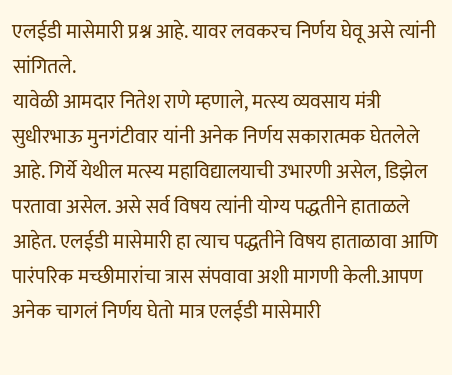एलईडी मासेमारी प्रश्न आहे. यावर लवकरच निर्णय घेवू असे त्यांनी सांगितले.
यावेळी आमदार नितेश राणे म्हणाले, मत्स्य व्यवसाय मंत्री सुधीरभाऊ मुनगंटीवार यांनी अनेक निर्णय सकारात्मक घेतलेले आहे. गिर्ये येथील मत्स्य महाविद्यालयाची उभारणी असेल, डिझेल परतावा असेल. असे सर्व विषय त्यांनी योग्य पद्धतीने हाताळले आहेत. एलईडी मासेमारी हा त्याच पद्धतीने विषय हाताळावा आणि पारंपरिक मच्छीमारांचा त्रास संपवावा अशी मागणी केली.आपण अनेक चागलं निर्णय घेतो मात्र एलईडी मासेमारी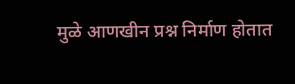मुळे आणखीन प्रश्न निर्माण होतात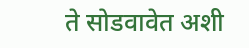ते सोडवावेत अशी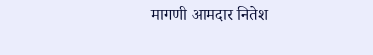मागणी आमदार नितेश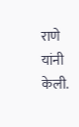राणे यांनी केली.